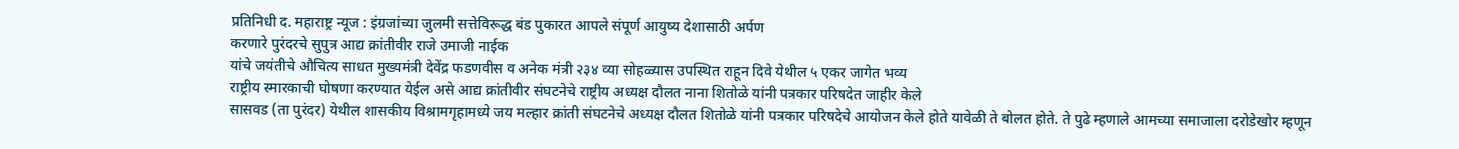प्रतिनिधी द. महाराष्ट्र न्यूज : इंग्रजांच्या जुलमी सत्तेविरूद्ध बंड पुकारत आपले संपूर्ण आयुष्य देशासाठी अर्पण
करणारे पुरंदरचे सुपुत्र आद्य क्रांतीवीर राजे उमाजी नाईक
यांचे जयंतीचे औचित्य साधत मुख्यमंत्री देवेंद्र फडणवीस व अनेक मंत्री २३४ व्या सोहळ्यास उपस्थित राहून दिवे येथील ५ एकर जागेत भव्य
राष्ट्रीय स्मारकाची घोषणा करण्यात येईल असे आद्य क्रांतीवीर संघटनेचे राष्ट्रीय अध्यक्ष दौलत नाना शितोळे यांनी पत्रकार परिषदेत जाहीर केले
सासवड (ता पुरंदर) येथील शासकीय विश्रामगृहामध्ये जय मल्हार क्रांती संघटनेचे अध्यक्ष दौलत शितोळे यांनी पत्रकार परिषदेचे आयोजन केले होते यावेळी ते बोलत होते. ते पुढे म्हणाले आमच्या समाजाला दरोडेखोर म्हणून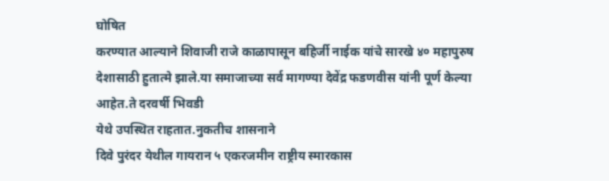घोषित
करण्यात आल्याने शिवाजी राजे काळापासून बहिर्जी नाईक यांचे सारखे ४० महापुरुष देशासाठी हुतात्मे झाले.या समाजाच्या सर्व मागण्या देवेंद्र फडणवीस यांनी पूर्ण केल्या आहेत.ते दरवर्षी भिवडी
येथे उपस्थित राहतात.नुकतीच शासनाने
दिवे पुरंदर येथील गायरान ५ एकरजमीन राष्ट्रीय स्मारकास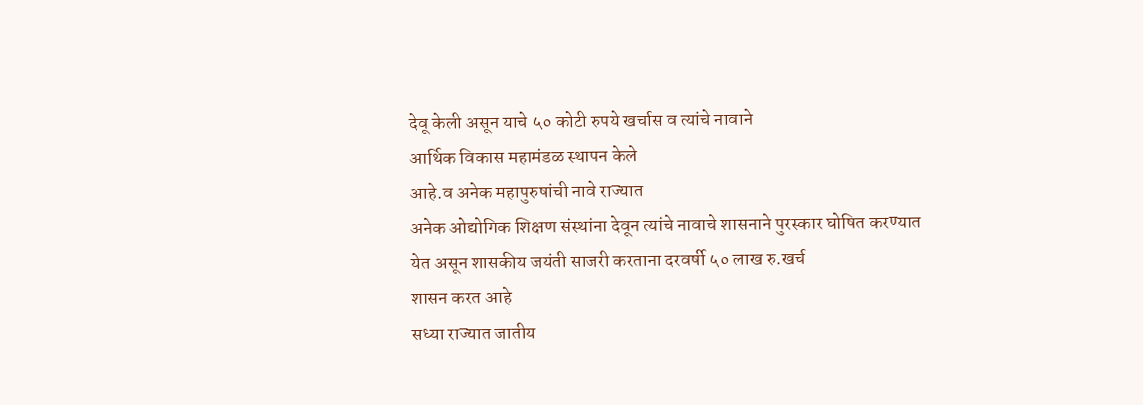देवू केली असून याचे ५० कोटी रुपये खर्चास व त्यांचे नावाने
आर्थिक विकास महामंडळ स्थापन केले
आहे.व अनेक महापुरुषांची नावे राज्यात
अनेक ओद्योगिक शिक्षण संस्थांना देवून त्यांचे नावाचे शासनाने पुरस्कार घोषित करण्यात येत असून शासकीय जयंती साजरी करताना दरवर्षी ५० लाख रु.खर्च
शासन करत आहे
सध्या राज्यात जातीय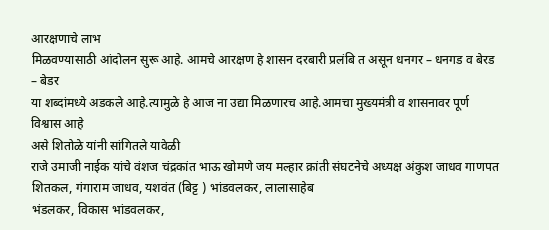आरक्षणाचे लाभ
मिळवण्यासाठी आंदोलन सुरू आहे. आमचे आरक्षण हे शासन दरबारी प्रलंबि त असून धनगर – धनगड व बेरड – बेडर
या शब्दांमध्ये अडकले आहे.त्यामुळे हे आज ना उद्या मिळणारच आहे.आमचा मुख्यमंत्री व शासनावर पूर्ण विश्वास आहे
असे शितोळे यांनी सांगितले यावेळी
राजे उमाजी नाईक यांचे वंशज चंद्रकांत भाऊ खोमणे जय मल्हार क्रांती संघटनेचे अध्यक्ष अंकुश जाधव गाणपत शितकल, गंगाराम जाधव, यशवंत (बिट्ट ) भांडवलकर, लालासाहेब
भंडलकर, विकास भांडवलकर,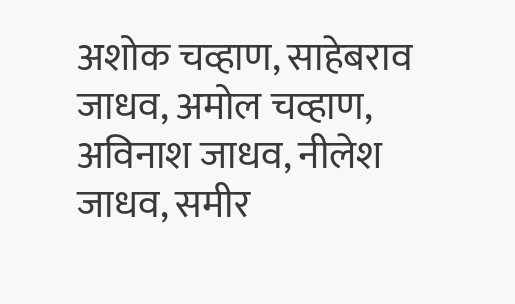अशोक चव्हाण, साहेबराव जाधव, अमोल चव्हाण, अविनाश जाधव, नीलेश जाधव, समीर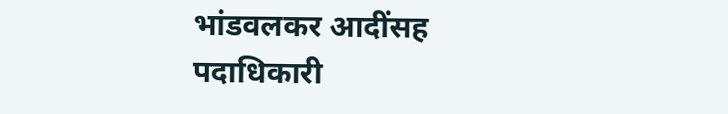भांडवलकर आदींसह पदाधिकारी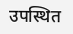उपस्थित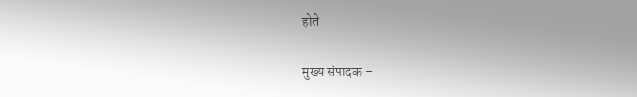होते

मुख्य संपादक –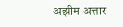अझीम अत्तार